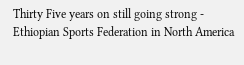Thirty Five years on still going strong - Ethiopian Sports Federation in North America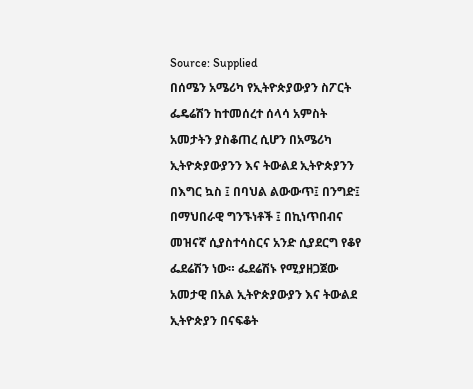Source: Supplied
በሰሜን አሜሪካ የኢትዮጵያውያን ስፖርት ፌዴሬሽን ከተመሰረተ ሰላሳ አምስት አመታትን ያስቆጠረ ሲሆን በአሜሪካ ኢትዮጵያውያንን እና ትውልደ ኢትዮጵያንን በእግር ኳስ ፤ በባህል ልውውጥ፤ በንግድ፤ በማህበራዊ ግንኙነቶች ፤ በኪነጥበብና መዝናኛ ሲያስተሳስርና አንድ ሲያደርግ የቆየ ፌደሬሽን ነው። ፌደሬሽኑ የሚያዘጋጀው አመታዊ በአል ኢትዮጵያውያን እና ትውልደ ኢትዮጵያን በናፍቆት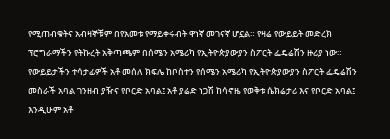የሚጠብቁትና አብዛኞቹም በየአመቱ የማይቀሩብት ዋነኛ መገናኛ ሆኗል። የዛሬ የውይይት መድረክ ፕሮግራማችን የትኩረት አቅጣጫም በሰሜን አሜሪካ የኢትዮጵያውያን ስፖርት ፌዴሬሽን ዙሪያ ነው። የውይይታችን ተሳታፊዎች አቶ መሰለ ክፍሌ ከቦስተን የሰሜን አሜሪካ የኢትዮጵያውያን ስፖርት ፌዴሬሽን መስራች አባል ገንዘብ ያዥና የቦርድ አባል፤ አቶ ያሬድ ነጋሽ ከሳኖዜ የወቅቱ ሴክሬታሪ እና የቦርድ አባል፤ እንዲሁም አቶ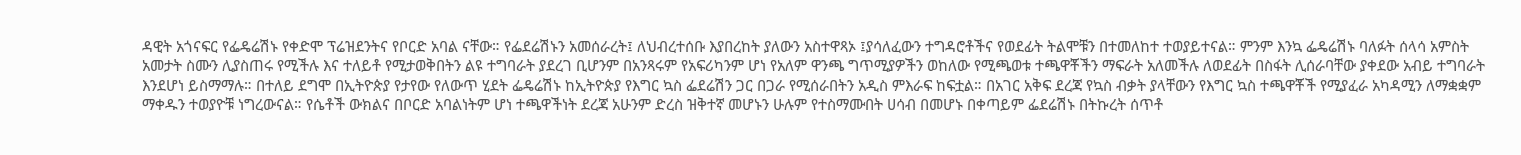ዳዊት አጎናፍር የፌዴሬሽኑ የቀድሞ ፕሬዝደንትና የቦርድ አባል ናቸው። የፌደሬሽኑን አመሰራረት፤ ለህብረተሰቡ እያበረከት ያለውን አስተዋጻኦ ፤ያሳለፈውን ተግዳሮቶችና የወደፊት ትልሞቹን በተመለከተ ተወያይተናል። ምንም እንኳ ፌዴሬሽኑ ባለፉት ሰላሳ አምስት አመታት ስሙን ሊያስጠሩ የሚችሉ እና ተለይቶ የሚታወቅበትን ልዩ ተግባራት ያደረገ ቢሆንም በአንጻሩም የአፍሪካንም ሆነ የአለም ዋንጫ ግጥሚያዎችን ወከለው የሚጫወቱ ተጫዋቾችን ማፍራት አለመችሉ ለወደፊት በስፋት ሊሰራባቸው ያቀደው አብይ ተግባራት እንደሆነ ይስማማሉ። በተለይ ደግሞ በኢትዮጵያ የታየው የለውጥ ሂደት ፌዴሬሽኑ ከኢትዮጵያ የእግር ኳስ ፌደሬሽን ጋር በጋራ የሚሰራበትን አዲስ ምእራፍ ከፍቷል። በአገር አቅፍ ደረጃ የኳስ ብቃት ያላቸውን የእግር ኳስ ተጫዋቾች የሚያፈራ አካዳሚን ለማቋቋም ማቀዱን ተወያዮቹ ነግረውናል። የሴቶች ውክልና በቦርድ አባልነትም ሆነ ተጫዋችነት ደረጃ አሁንም ድረስ ዝቅተኛ መሆኑን ሁሉም የተስማሙበት ሀሳብ በመሆኑ በቀጣይም ፌደሬሽኑ በትኩረት ሰጥቶ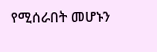የሚሰራበት መሆኑን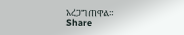አረጋግጠዋል።
Share